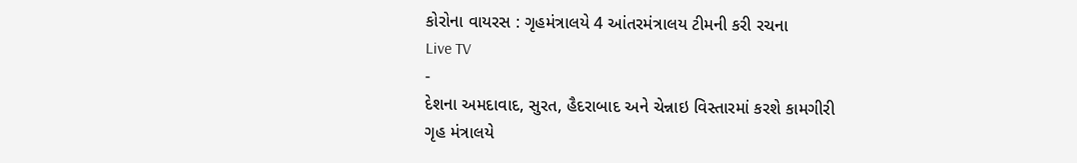કોરોના વાયરસ : ગૃહમંત્રાલયે 4 આંતરમંત્રાલય ટીમની કરી રચના
Live TV
-
દેશના અમદાવાદ, સુરત, હૈદરાબાદ અને ચેન્નાઇ વિસ્તારમાં કરશે કામગીરી
ગૃહ મંત્રાલયે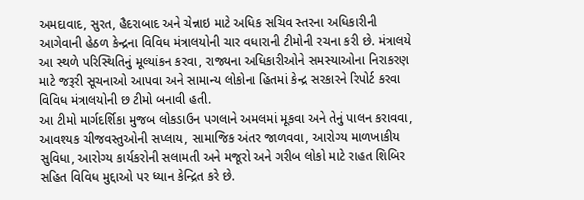અમદાવાદ, સુરત, હૈદરાબાદ અને ચેન્નાઇ માટે અધિક સચિવ સ્તરના અધિકારીની આગેવાની હેઠળ કેન્દ્રના વિવિધ મંત્રાલયોની ચાર વધારાની ટીમોની રચના કરી છે. મંત્રાલયે આ સ્થળે પરિસ્થિતિનું મૂલ્યાંકન કરવા, રાજ્યના અધિકારીઓને સમસ્યાઓના નિરાકરણ માટે જરૂરી સૂચનાઓ આપવા અને સામાન્ય લોકોના હિતમાં કેન્દ્ર સરકારને રિપોર્ટ કરવા વિવિધ મંત્રાલયોની છ ટીમો બનાવી હતી.
આ ટીમો માર્ગદર્શિકા મુજબ લોકડાઉન પગલાને અમલમાં મૂકવા અને તેનું પાલન કરાવવા, આવશ્યક ચીજવસ્તુઓની સપ્લાય, સામાજિક અંતર જાળવવા, આરોગ્ય માળખાકીય સુવિધા, આરોગ્ય કાર્યકરોની સલામતી અને મજૂરો અને ગરીબ લોકો માટે રાહત શિબિર સહિત વિવિધ મુદ્દાઓ પર ધ્યાન કેન્દ્રિત કરે છે.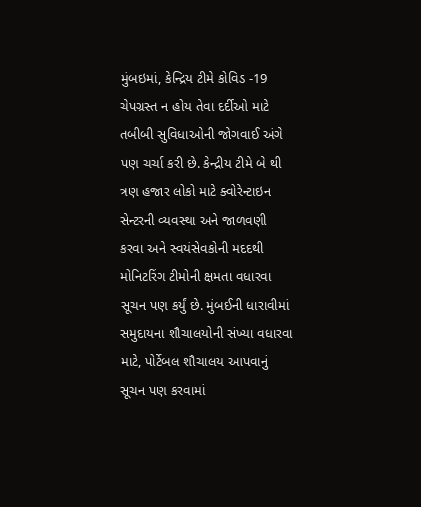મુંબઇમાં, કેન્દ્રિય ટીમે કોવિડ -19 ચેપગ્રસ્ત ન હોય તેવા દર્દીઓ માટે તબીબી સુવિધાઓની જોગવાઈ અંગે પણ ચર્ચા કરી છે. કેન્દ્રીય ટીમે બે થી ત્રણ હજાર લોકો માટે ક્વોરેન્ટાઇન સેન્ટરની વ્યવસ્થા અને જાળવણી કરવા અને સ્વયંસેવકોની મદદથી મોનિટરિંગ ટીમોની ક્ષમતા વધારવા સૂચન પણ કર્યું છે. મુંબઈની ધારાવીમાં સમુદાયના શૌચાલયોની સંખ્યા વધારવા માટે, પોર્ટેબલ શૌચાલય આપવાનું સૂચન પણ કરવામાં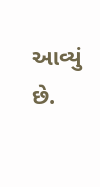આવ્યું છે.